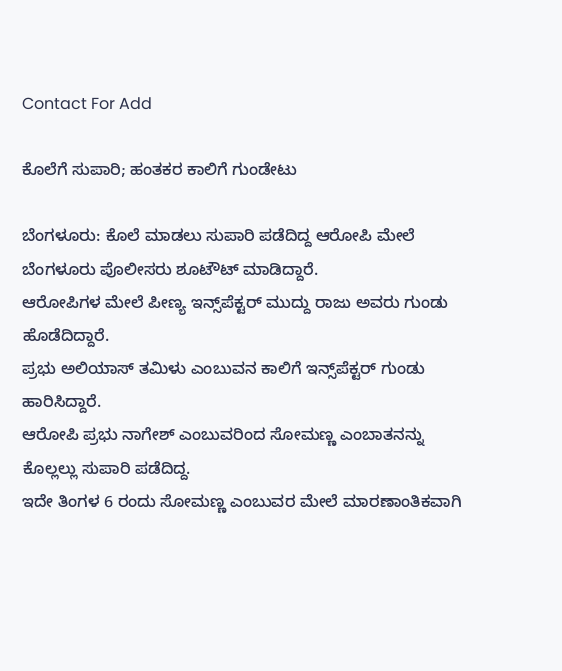Contact For Add

ಕೊಲೆಗೆ ಸುಪಾರಿ; ಹಂತಕರ ಕಾಲಿಗೆ ಗುಂಡೇಟು

ಬೆಂಗಳೂರು: ಕೊಲೆ ಮಾಡಲು ಸುಪಾರಿ ಪಡೆದಿದ್ದ ಆರೋಪಿ ಮೇಲೆ ಬೆಂಗಳೂರು ಪೊಲೀಸರು ಶೂಟೌಟ್ ಮಾಡಿದ್ದಾರೆ.
ಆರೋಪಿಗಳ ಮೇಲೆ ಪೀಣ್ಯ ಇನ್ಸ್‌ಪೆಕ್ಟರ್ ಮುದ್ದು ರಾಜು ಅವರು ಗುಂಡು ಹೊಡೆದಿದ್ದಾರೆ.
ಪ್ರಭು ಅಲಿಯಾಸ್ ತಮಿಳು ಎಂಬುವನ ಕಾಲಿಗೆ ಇನ್ಸ್‌ಪೆಕ್ಟರ್ ಗುಂಡು ಹಾರಿಸಿದ್ದಾರೆ.
ಆರೋಪಿ ಪ್ರಭು ನಾಗೇಶ್ ಎಂಬುವರಿಂದ ಸೋಮಣ್ಣ ಎಂಬಾತನನ್ನು ಕೊಲ್ಲಲ್ಲು ಸುಪಾರಿ ಪಡೆದಿದ್ದ.
ಇದೇ ತಿಂಗಳ 6 ರಂದು ಸೋಮಣ್ಣ ಎಂಬುವರ ಮೇಲೆ ಮಾರಣಾಂತಿಕವಾಗಿ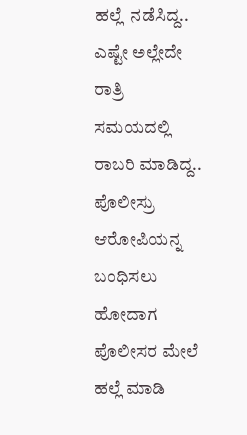ಹಲ್ಲೆ  ನಡೆಸಿದ್ದ..
ಎಷ್ಟೇ ಅಲ್ಲೇದೇ ರಾತ್ರಿ ಸಮಯದಲ್ಲಿ ರಾಬರಿ ಮಾಡಿದ್ದ..
ಪೊಲೀಸ್ರು ಆರೋಪಿಯನ್ನ ಬಂಧಿಸಲು ಹೋದಾಗ ಪೊಲೀಸರ ಮೇಲೆ ಹಲ್ಲೆ ಮಾಡಿ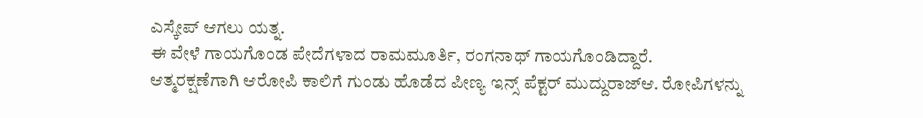ಎಸ್ಕೇಪ್ ಆಗಲು ಯತ್ನ.
ಈ ವೇಳೆ ಗಾಯಗೊಂಡ ಪೇದೆಗಳಾದ ರಾಮಮೂರ್ತಿ, ರಂಗನಾಥ್ ಗಾಯಗೊಂಡಿದ್ದಾರೆ.
ಆತ್ಮರಕ್ಷಣೆಗಾಗಿ ಆರೋಪಿ ಕಾಲಿಗೆ ಗುಂಡು ಹೊಡೆದ ಪೀಣ್ಯ ಇನ್ಸ್ ಪೆಕ್ಟರ್ ಮುದ್ದುರಾಜ್ಆ. ರೋಪಿಗಳನ್ನು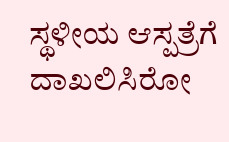ಸ್ಥಳೀಯ ಆಸ್ಪತ್ರೆಗೆ ದಾಖಲಿಸಿರೋ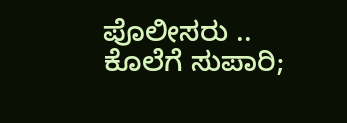ಪೊಲೀಸರು ..
ಕೊಲೆಗೆ ಸುಪಾರಿ;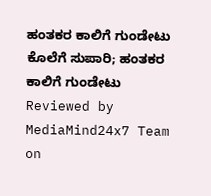ಹಂತಕರ ಕಾಲಿಗೆ ಗುಂಡೇಟು ಕೊಲೆಗೆ ಸುಪಾರಿ; ಹಂತಕರ ಕಾಲಿಗೆ ಗುಂಡೇಟು Reviewed by MediaMind24x7 Team on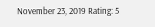November 23, 2019 Rating: 5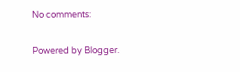No comments:

Powered by Blogger.